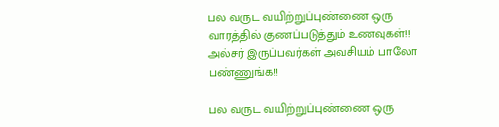பல வருட வயிற்றுப்புண்ணை ஒரு வாரத்தில் குணப்படுத்தும் உணவுகள்!! அல்சர் இருப்பவர்கள் அவசியம் பாலோ பண்ணுங்க!!

பல வருட வயிற்றுப்புண்ணை ஒரு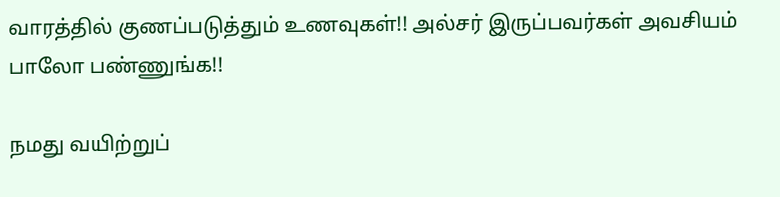வாரத்தில் குணப்படுத்தும் உணவுகள்!! அல்சர் இருப்பவர்கள் அவசியம் பாலோ பண்ணுங்க!!

நமது வயிற்றுப்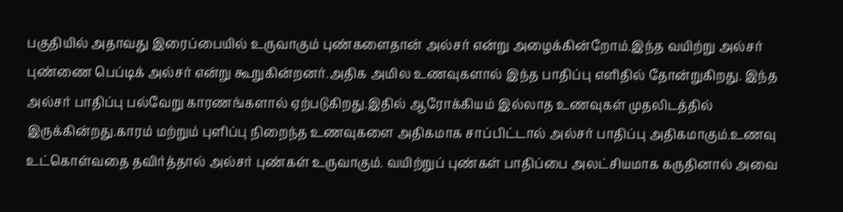பகுதியில் அதாவது இரைப்பையில் உருவாகும் புண்களைதான் அல்சர் என்று அழைக்கின்றோம்.இந்த வயிற்று அல்சர் புண்ணை பெப்டிக் அல்சர் என்று கூறுகின்றனர்.அதிக அமில உணவுகளால் இந்த பாதிப்பு எளிதில் தோன்றுகிறது. இந்த அல்சர் பாதிப்பு பல்வேறு காரணங்களால் ஏற்படுகிறது.இதில் ஆரோக்கியம் இல்லாத உணவுகள் முதலிடத்தில் இருக்கின்றது.காரம் மற்றும் புளிப்பு நிறைந்த உணவுகளை அதிகமாக சாப்பிட்டால் அல்சர் பாதிப்பு அதிகமாகும்.உணவு உட்கொள்வதை தவிர்த்தால் அல்சர் புண்கள் உருவாகும். வயிற்றுப் புண்கள் பாதிப்பை அலட்சியமாக கருதினால் அவை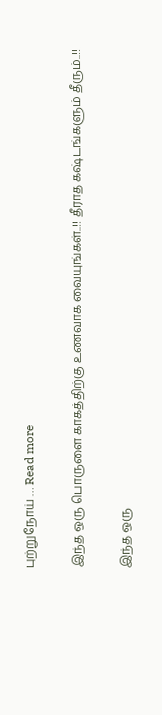புற்றுநோய் … Read more

இந்த ஒரு பொருளை காகத்திற்கு உணவாக வையுங்கள்..!! தீராத கஷ்டங்களும் தீரும்..!!

இந்த ஒரு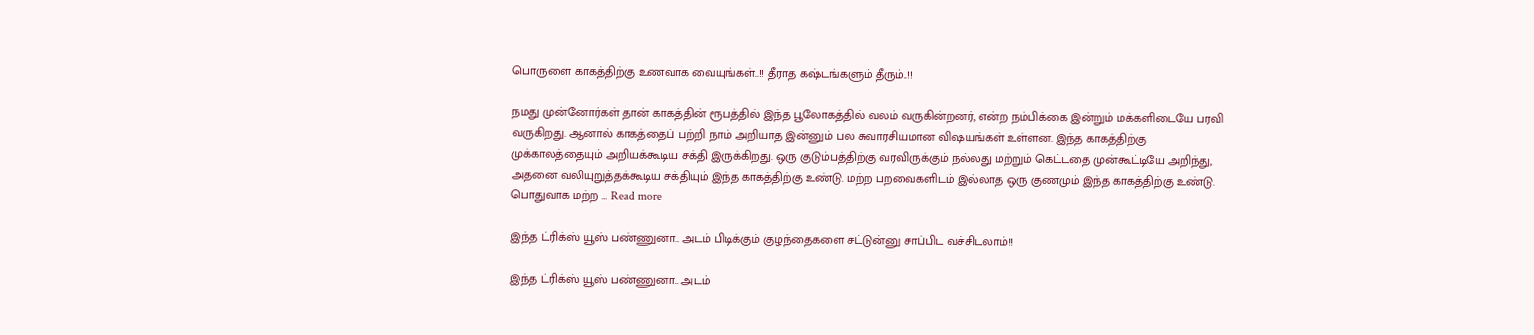பொருளை காகத்திற்கு உணவாக வையுங்கள்..!! தீராத கஷ்டங்களும் தீரும்..!!

நமது முன்னோர்கள் தான் காகத்தின் ரூபத்தில் இந்த பூலோகத்தில் வலம் வருகின்றனர், என்ற நம்பிக்கை இன்றும் மக்களிடையே பரவி வருகிறது. ஆனால் காகத்தைப் பற்றி நாம் அறியாத இன்னும் பல சுவாரசியமான விஷயங்கள் உள்ளன. இந்த காகத்திற்கு முக்காலத்தையும் அறியக்கூடிய சக்தி இருக்கிறது. ஒரு குடும்பத்திற்கு வரவிருக்கும் நல்லது மற்றும் கெட்டதை முன்கூட்டியே அறிந்து, அதனை வலியுறுத்தக்கூடிய சக்தியும் இந்த காகத்திற்கு உண்டு. மற்ற பறவைகளிடம் இல்லாத ஒரு குணமும் இந்த காகத்திற்கு உண்டு. பொதுவாக மற்ற … Read more

இந்த ட்ரிக்ஸ் யூஸ் பண்ணுனா.. அடம் பிடிக்கும் குழந்தைகளை சட்டுன்னு சாப்பிட வச்சிடலாம்!!

இந்த ட்ரிக்ஸ் யூஸ் பண்ணுனா.. அடம்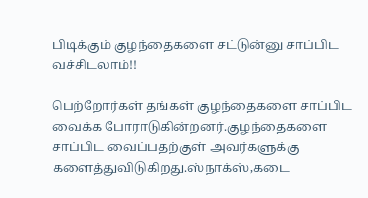பிடிக்கும் குழந்தைகளை சட்டுன்னு சாப்பிட வச்சிடலாம்!!

பெற்றோர்கள் தங்கள் குழந்தைகளை சாப்பிட வைக்க போராடுகின்றனர்.குழந்தைகளை சாப்பிட வைப்பதற்குள் அவர்களுக்கு களைத்துவிடுகிறது.ஸ்நாக்ஸ்,கடை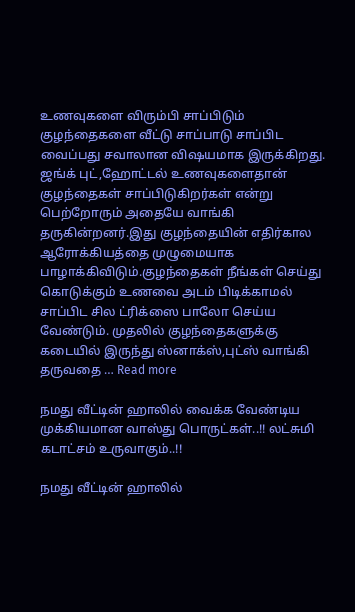உணவுகளை விரும்பி சாப்பிடும் குழந்தைகளை வீட்டு சாப்பாடு சாப்பிட வைப்பது சவாலான விஷயமாக இருக்கிறது. ஜங்க் புட்,ஹோட்டல் உணவுகளைதான் குழந்தைகள் சாப்பிடுகிறர்கள் என்று பெற்றோரும் அதையே வாங்கி தருகின்றனர்.இது குழந்தையின் எதிர்கால ஆரோக்கியத்தை முழுமையாக பாழாக்கிவிடும்.குழந்தைகள் நீங்கள் செய்து கொடுக்கும் உணவை அடம் பிடிக்காமல் சாப்பிட சில ட்ரிக்ஸை பாலோ செய்ய வேண்டும். முதலில் குழந்தைகளுக்கு கடையில் இருந்து ஸ்னாக்ஸ்,புட்ஸ் வாங்கி தருவதை … Read more

நமது வீட்டின் ஹாலில் வைக்க வேண்டிய முக்கியமான வாஸ்து பொருட்கள்..!! லட்சுமி கடாட்சம் உருவாகும்..!!

நமது வீட்டின் ஹாலில்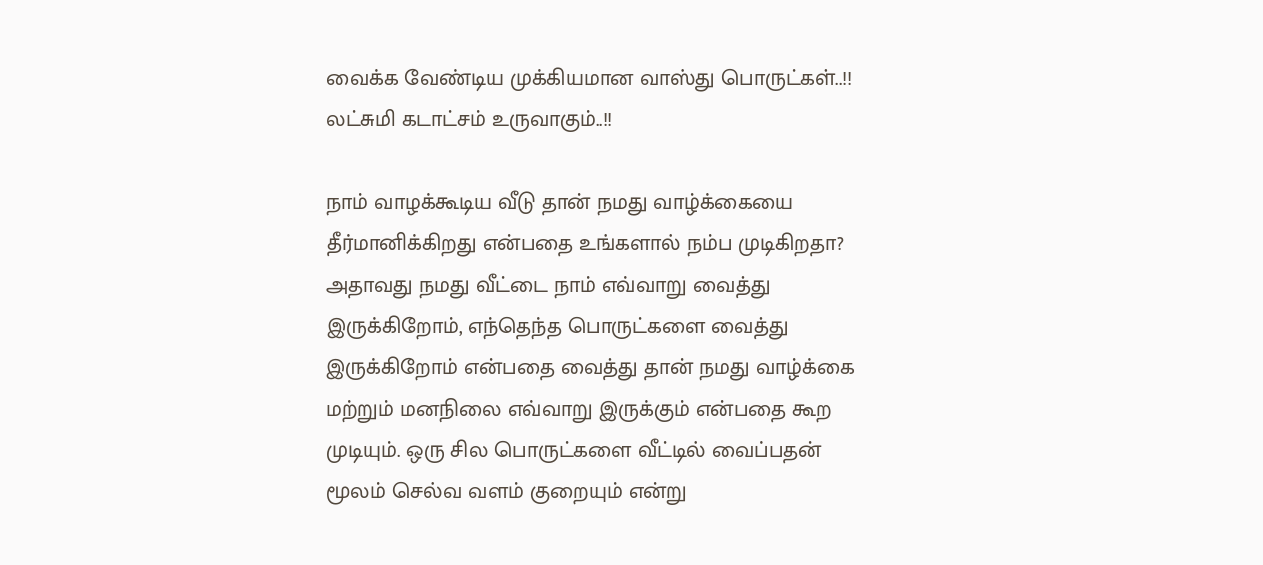வைக்க வேண்டிய முக்கியமான வாஸ்து பொருட்கள்..!! லட்சுமி கடாட்சம் உருவாகும்..!!

நாம் வாழக்கூடிய வீடு தான் நமது வாழ்க்கையை தீர்மானிக்கிறது என்பதை உங்களால் நம்ப முடிகிறதா? அதாவது நமது வீட்டை நாம் எவ்வாறு வைத்து இருக்கிறோம், எந்தெந்த பொருட்களை வைத்து இருக்கிறோம் என்பதை வைத்து தான் நமது வாழ்க்கை மற்றும் மனநிலை எவ்வாறு இருக்கும் என்பதை கூற முடியும். ஒரு சில பொருட்களை வீட்டில் வைப்பதன் மூலம் செல்வ வளம் குறையும் என்று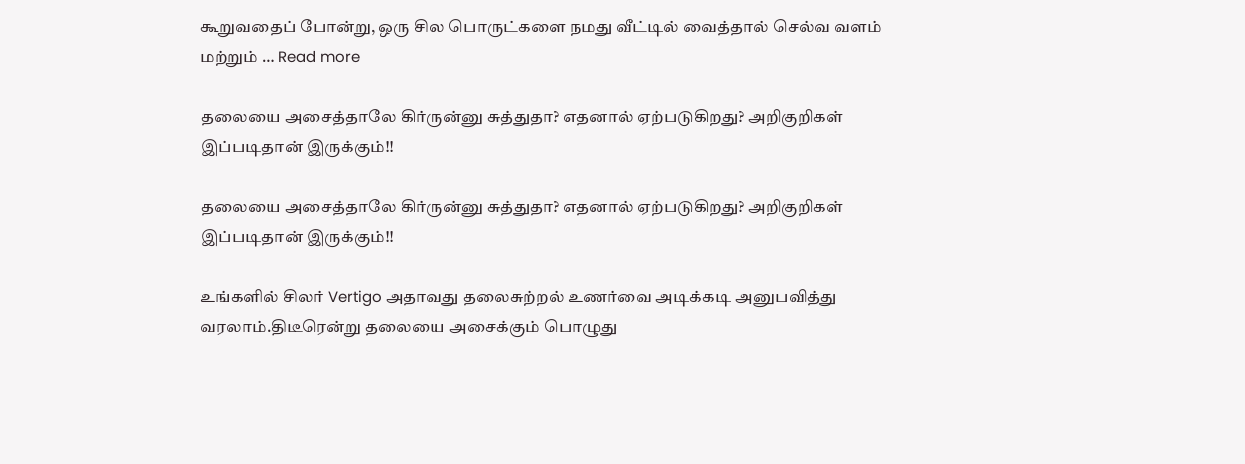கூறுவதைப் போன்று, ஒரு சில பொருட்களை நமது வீட்டில் வைத்தால் செல்வ வளம் மற்றும் … Read more

தலையை அசைத்தாலே கிர்ருன்னு சுத்துதா? எதனால் ஏற்படுகிறது? அறிகுறிகள் இப்படிதான் இருக்கும்!!

தலையை அசைத்தாலே கிர்ருன்னு சுத்துதா? எதனால் ஏற்படுகிறது? அறிகுறிகள் இப்படிதான் இருக்கும்!!

உங்களில் சிலர் Vertigo அதாவது தலைசுற்றல் உணர்வை அடிக்கடி அனுபவித்து வரலாம்.திடீரென்று தலையை அசைக்கும் பொழுது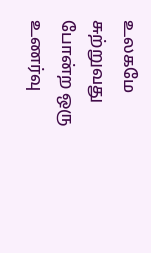உலகமே சுற்றுவது போன்ற ஒரு உணர்வு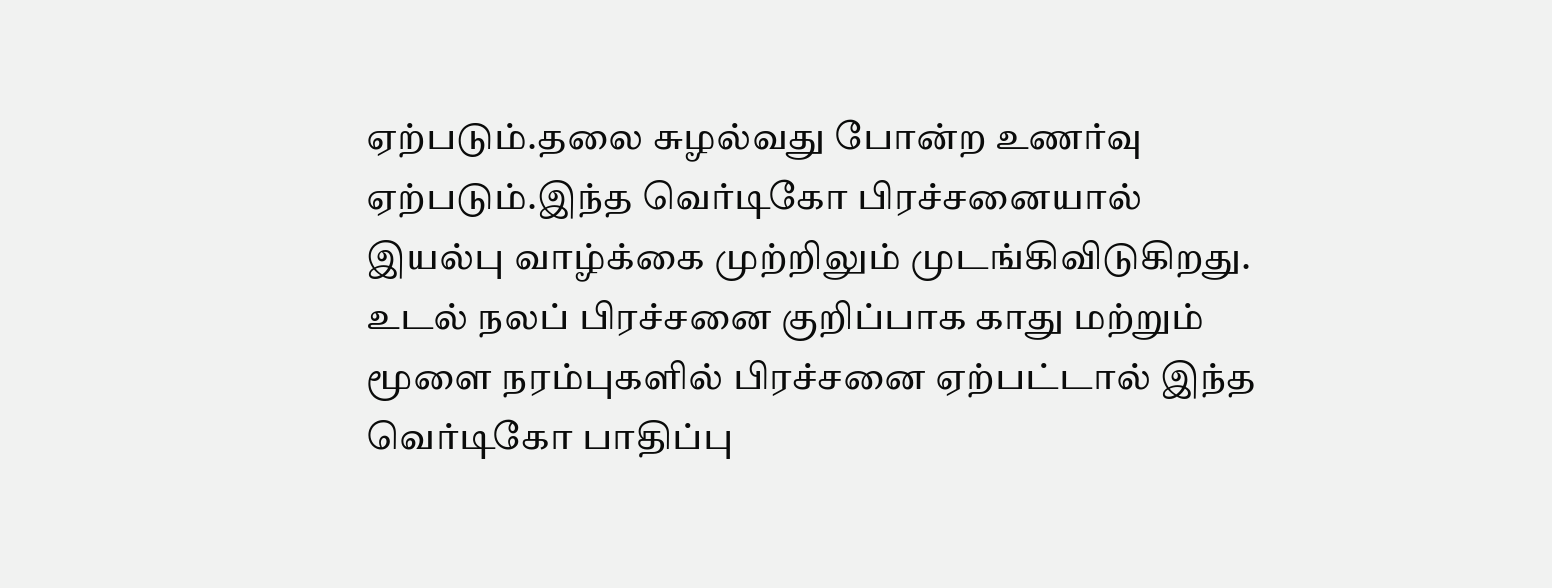ஏற்படும்.தலை சுழல்வது போன்ற உணர்வு ஏற்படும்.இந்த வெர்டிகோ பிரச்சனையால் இயல்பு வாழ்க்கை முற்றிலும் முடங்கிவிடுகிறது. உடல் நலப் பிரச்சனை குறிப்பாக காது மற்றும் மூளை நரம்புகளில் பிரச்சனை ஏற்பட்டால் இந்த வெர்டிகோ பாதிப்பு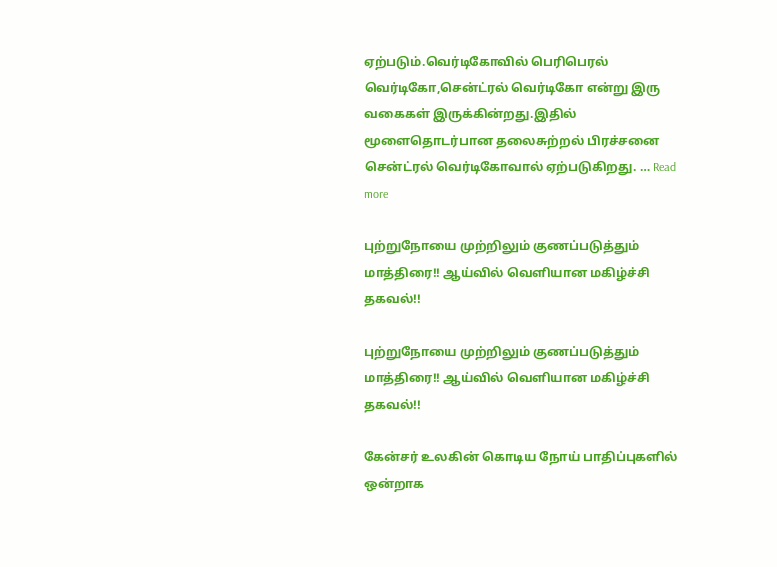ஏற்படும்.வெர்டிகோவில் பெரிபெரல் வெர்டிகோ,சென்ட்ரல் வெர்டிகோ என்று இரு வகைகள் இருக்கின்றது.இதில் மூளைதொடர்பான தலைசுற்றல் பிரச்சனை சென்ட்ரல் வெர்டிகோவால் ஏற்படுகிறது. … Read more

புற்றுநோயை முற்றிலும் குணப்படுத்தும் மாத்திரை!! ஆய்வில் வெளியான மகிழ்ச்சி தகவல்!!

புற்றுநோயை முற்றிலும் குணப்படுத்தும் மாத்திரை!! ஆய்வில் வெளியான மகிழ்ச்சி தகவல்!!

கேன்சர் உலகின் கொடிய நோய் பாதிப்புகளில் ஒன்றாக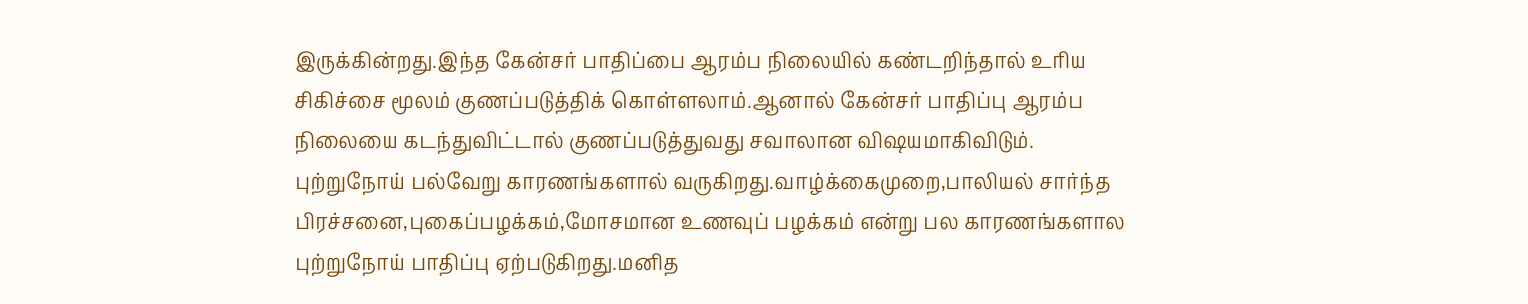இருக்கின்றது.இந்த கேன்சர் பாதிப்பை ஆரம்ப நிலையில் கண்டறிந்தால் உரிய சிகிச்சை மூலம் குணப்படுத்திக் கொள்ளலாம்.ஆனால் கேன்சர் பாதிப்பு ஆரம்ப நிலையை கடந்துவிட்டால் குணப்படுத்துவது சவாலான விஷயமாகிவிடும். புற்றுநோய் பல்வேறு காரணங்களால் வருகிறது.வாழ்க்கைமுறை,பாலியல் சார்ந்த பிரச்சனை,புகைப்பழக்கம்,மோசமான உணவுப் பழக்கம் என்று பல காரணங்களால புற்றுநோய் பாதிப்பு ஏற்படுகிறது.மனித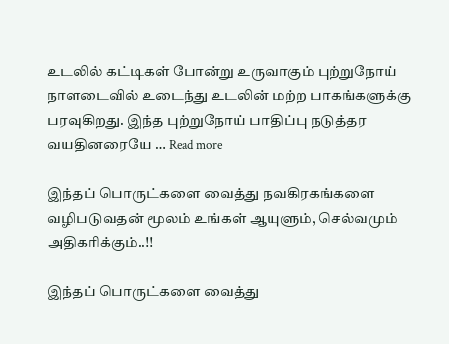உடலில் கட்டிகள் போன்று உருவாகும் புற்றுநோய் நாளடைவில் உடைந்து உடலின் மற்ற பாகங்களுக்கு பரவுகிறது. இந்த புற்றுநோய் பாதிப்பு நடுத்தர வயதினரையே … Read more

இந்தப் பொருட்களை வைத்து நவகிரகங்களை வழிபடுவதன் மூலம் உங்கள் ஆயுளும், செல்வமும் அதிகரிக்கும்..!!

இந்தப் பொருட்களை வைத்து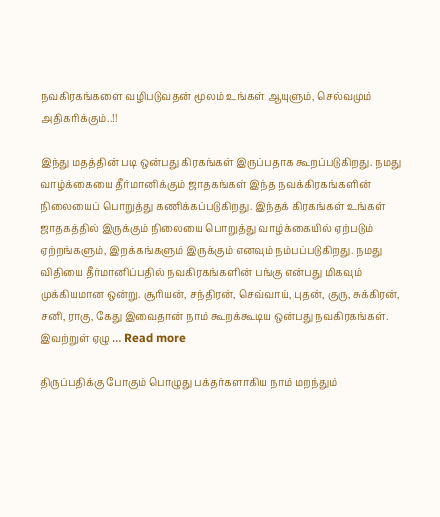நவகிரகங்களை வழிபடுவதன் மூலம் உங்கள் ஆயுளும், செல்வமும் அதிகரிக்கும்..!!

இந்து மதத்தின் படி ஒன்பது கிரகங்கள் இருப்பதாக கூறப்படுகிறது. நமது வாழ்க்கையை தீர்மானிக்கும் ஜாதகங்கள் இந்த நவக்கிரகங்களின் நிலையைப் பொறுத்து கணிக்கப்படுகிறது. இந்தக் கிரகங்கள் உங்கள் ஜாதகத்தில் இருக்கும் நிலையை பொறுத்து வாழ்க்கையில் ஏற்படும் ஏற்றங்களும், இறக்கங்களும் இருக்கும் எனவும் நம்பப்படுகிறது. நமது விதியை தீர்மானிப்பதில் நவகிரகங்களின் பங்கு என்பது மிகவும் முக்கியமான ஒன்று. சூரியன், சந்திரன், செவ்வாய், புதன், குரு, சுக்கிரன், சனி, ராகு, கேது இவைதான் நாம் கூறக்கூடிய ஒன்பது நவகிரகங்கள். இவற்றுள் ஏழு … Read more

திருப்பதிக்கு போகும் பொழுது பக்தர்களாகிய நாம் மறந்தும்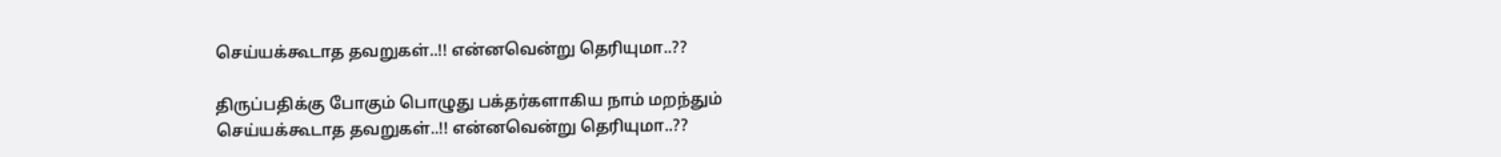செய்யக்கூடாத தவறுகள்..!! என்னவென்று தெரியுமா..??

திருப்பதிக்கு போகும் பொழுது பக்தர்களாகிய நாம் மறந்தும் செய்யக்கூடாத தவறுகள்..!! என்னவென்று தெரியுமா..??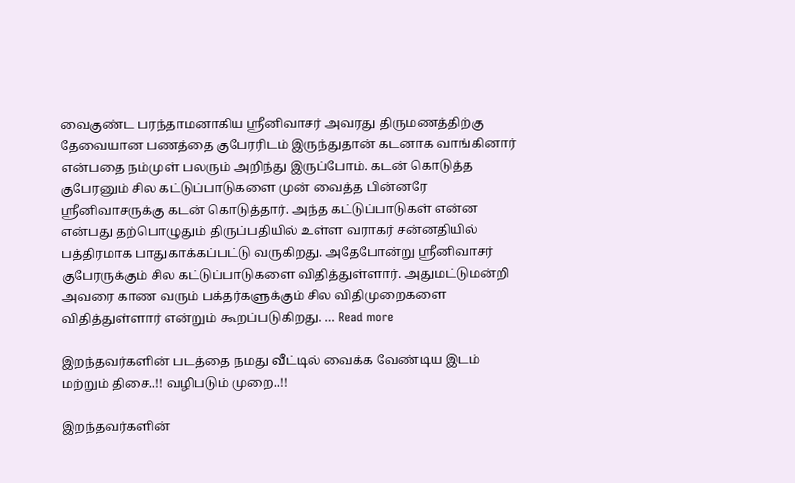வைகுண்ட பரந்தாமனாகிய ஸ்ரீனிவாசர் அவரது திருமணத்திற்கு தேவையான பணத்தை குபேரரிடம் இருந்துதான் கடனாக வாங்கினார் என்பதை நம்முள் பலரும் அறிந்து இருப்போம். கடன் கொடுத்த குபேரனும் சில கட்டுப்பாடுகளை முன் வைத்த பின்னரே ஸ்ரீனிவாசருக்கு கடன் கொடுத்தார். அந்த கட்டுப்பாடுகள் என்ன என்பது தற்பொழுதும் திருப்பதியில் உள்ள வராகர் சன்னதியில் பத்திரமாக பாதுகாக்கப்பட்டு வருகிறது. அதேபோன்று ஸ்ரீனிவாசர் குபேரருக்கும் சில கட்டுப்பாடுகளை விதித்துள்ளார். அதுமட்டுமன்றி அவரை காண வரும் பக்தர்களுக்கும் சில விதிமுறைகளை விதித்துள்ளார் என்றும் கூறப்படுகிறது. … Read more

இறந்தவர்களின் படத்தை நமது வீட்டில் வைக்க வேண்டிய இடம் மற்றும் திசை..!! வழிபடும் முறை..!!

இறந்தவர்களின்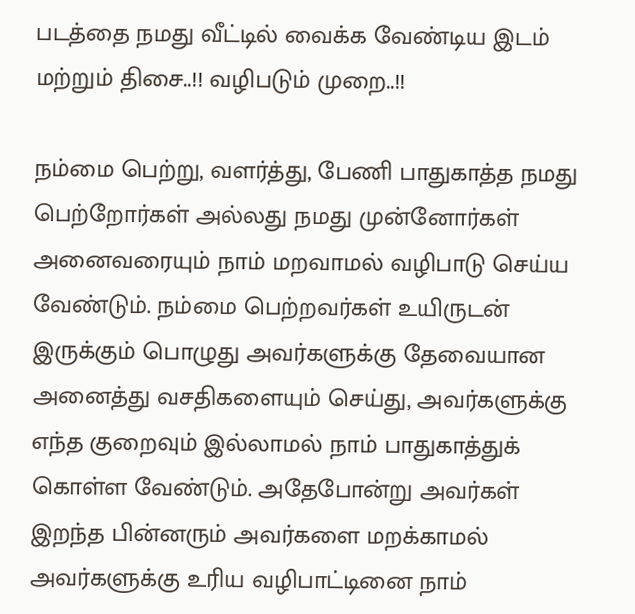படத்தை நமது வீட்டில் வைக்க வேண்டிய இடம் மற்றும் திசை..!! வழிபடும் முறை..!!

நம்மை பெற்று, வளர்த்து, பேணி பாதுகாத்த நமது பெற்றோர்கள் அல்லது நமது முன்னோர்கள் அனைவரையும் நாம் மறவாமல் வழிபாடு செய்ய வேண்டும். நம்மை பெற்றவர்கள் உயிருடன் இருக்கும் பொழுது அவர்களுக்கு தேவையான அனைத்து வசதிகளையும் செய்து, அவர்களுக்கு எந்த குறைவும் இல்லாமல் நாம் பாதுகாத்துக் கொள்ள வேண்டும். அதேபோன்று அவர்கள் இறந்த பின்னரும் அவர்களை மறக்காமல் அவர்களுக்கு உரிய வழிபாட்டினை நாம்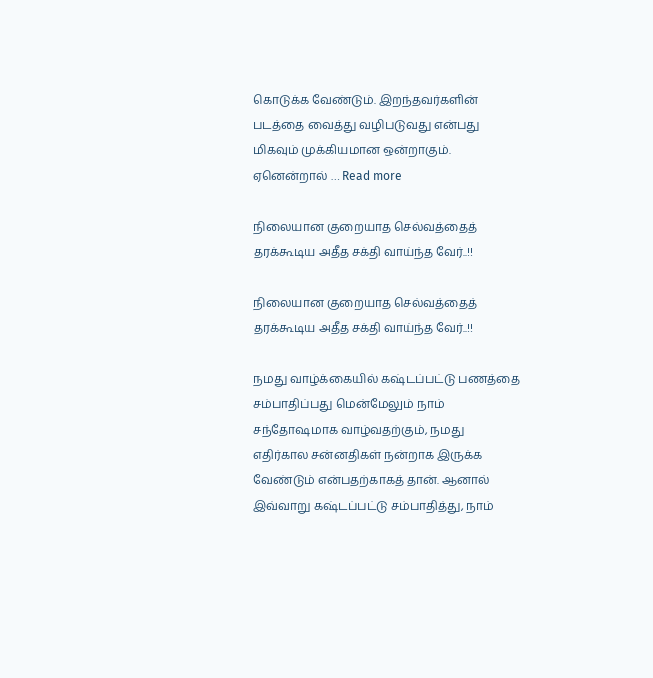கொடுக்க வேண்டும். இறந்தவர்களின் படத்தை வைத்து வழிபடுவது என்பது மிகவும் முக்கியமான ஒன்றாகும். ஏனென்றால் … Read more

நிலையான குறையாத செல்வத்தைத் தரக்கூடிய அதீத சக்தி வாய்ந்த வேர்..!!

நிலையான குறையாத செல்வத்தைத் தரக்கூடிய அதீத சக்தி வாய்ந்த வேர்..!!

நமது வாழ்க்கையில் கஷ்டப்பட்டு பணத்தை சம்பாதிப்பது மென்மேலும் நாம் சந்தோஷமாக வாழ்வதற்கும், நமது எதிர்கால சன்னதிகள் நன்றாக இருக்க வேண்டும் என்பதற்காகத் தான். ஆனால் இவ்வாறு கஷ்டப்பட்டு சம்பாதித்து, நாம்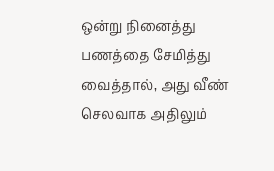ஒன்று நினைத்து பணத்தை சேமித்து வைத்தால், அது வீண் செலவாக அதிலும்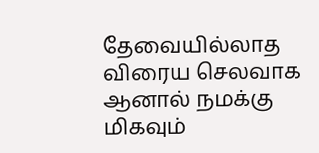தேவையில்லாத விரைய செலவாக ஆனால் நமக்கு மிகவும்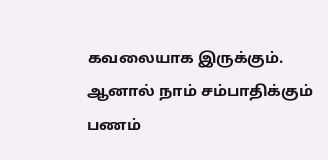கவலையாக இருக்கும். ஆனால் நாம் சம்பாதிக்கும் பணம்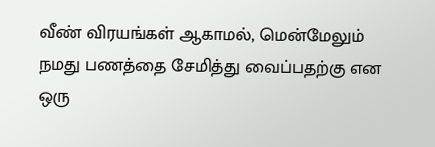வீண் விரயங்கள் ஆகாமல், மென்மேலும் நமது பணத்தை சேமித்து வைப்பதற்கு என ஒரு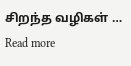சிறந்த வழிகள் … Read more